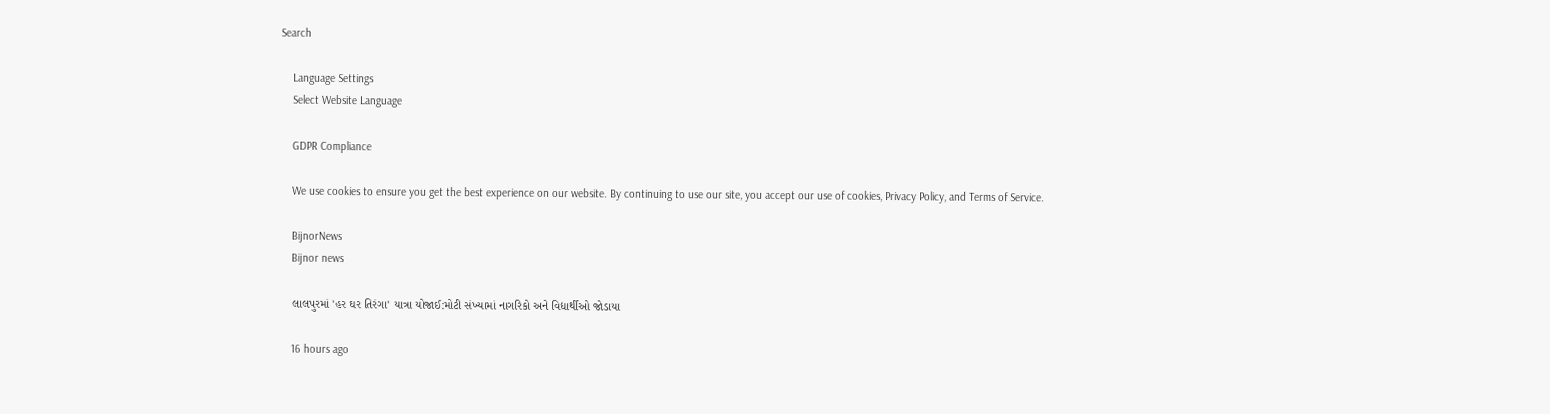Search

    Language Settings
    Select Website Language

    GDPR Compliance

    We use cookies to ensure you get the best experience on our website. By continuing to use our site, you accept our use of cookies, Privacy Policy, and Terms of Service.

    BijnorNews
    Bijnor news

    લાલપુરમાં 'હર ઘર તિરંગા' યાત્રા યોજાઈ:મોટી સંખ્યામાં નાગરિકો અને વિદ્યાર્થીઓ જોડાયા

    16 hours ago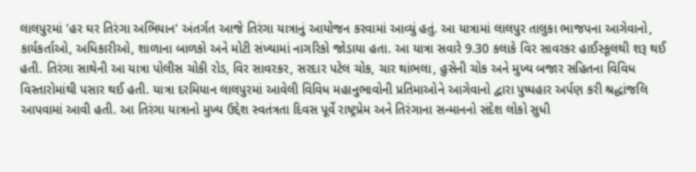લાલપુરમાં 'હર ઘર તિરંગા અભિયાન' અંતર્ગત આજે તિરંગા યાત્રાનું આયોજન કરવામાં આવ્યું હતું. આ યાત્રામાં લાલપુર તાલુકા ભાજપના આગેવાનો, કાર્યકર્તાઓ, અધિકારીઓ, શાળાના બાળકો અને મોટી સંખ્યામાં નાગરિકો જોડાયા હતા. આ યાત્રા સવારે 9.30 કલાકે વિર સાવરકર હાઈસ્કૂલથી શરૂ થઈ હતી. તિરંગા સાથેની આ યાત્રા પોલીસ ચોકી રોડ, વિર સાવરકર, સરદાર પટેલ ચોક, ચાર થાંભલા, હુસેની ચોક અને મુખ્ય બજાર સહિતના વિવિધ વિસ્તારોમાંથી પસાર થઈ હતી. યાત્રા દરમિયાન લાલપુરમાં આવેલી વિવિધ મહાનુભાવોની પ્રતિમાઓને આગેવાનો દ્વારા પુષ્પહાર અર્પણ કરી શ્રદ્ધાંજલિ આપવામાં આવી હતી. આ તિરંગા યાત્રાનો મુખ્ય ઉદ્દેશ સ્વતંત્રતા દિવસ પૂર્વે રાષ્ટ્રપ્રેમ અને તિરંગાના સન્માનનો સંદેશ લોકો સુધી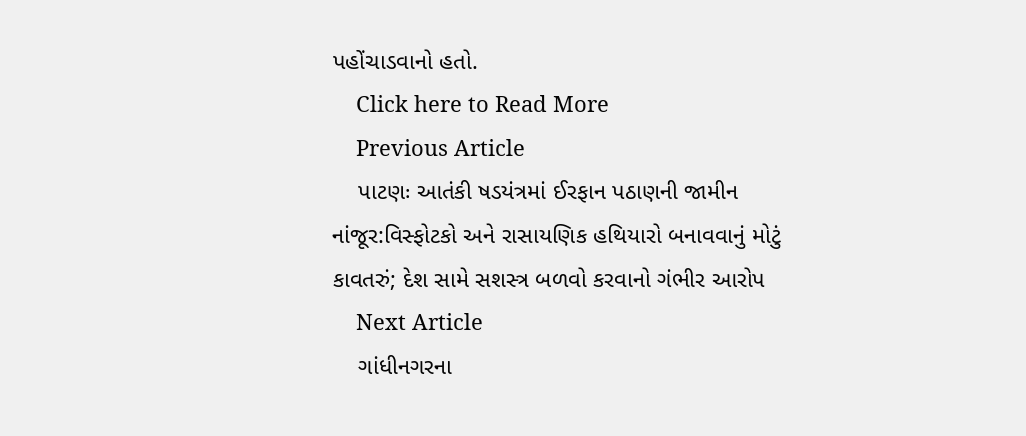પહોંચાડવાનો હતો.
    Click here to Read More
    Previous Article
    પાટણઃ આતંકી ષડયંત્રમાં ઈરફાન પઠાણની જામીન નાંજૂર:વિસ્ફોટકો અને રાસાયણિક હથિયારો બનાવવાનું મોટું કાવતરું; દેશ સામે સશસ્ત્ર બળવો કરવાનો ગંભીર આરોપ
    Next Article
    ગાંધીનગરના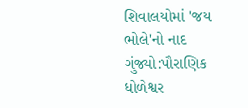શિવાલયોમાં 'જય ભોલે'નો નાદ ગુંજ્યો:પૌરાણિક ધોળેશ્વર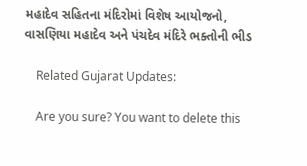મહાદેવ સહિતના મંદિરોમાં વિશેષ આયોજનો, વાસણિયા મહાદેવ અને પંચદેવ મંદિરે ભક્તોની ભીડ

    Related Gujarat Updates:

    Are you sure? You want to delete this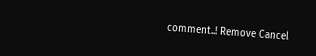comment..! Remove Cancel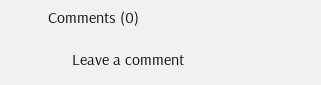Comments (0)

      Leave a comment